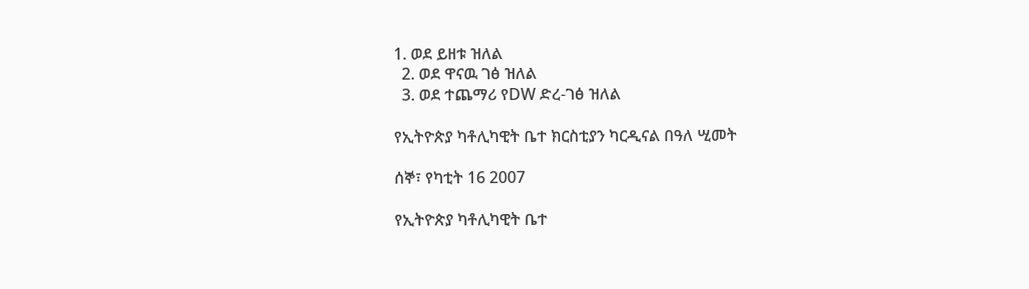1. ወደ ይዘቱ ዝለል
  2. ወደ ዋናዉ ገፅ ዝለል
  3. ወደ ተጨማሪ የDW ድረ-ገፅ ዝለል

የኢትዮጵያ ካቶሊካዊት ቤተ ክርስቲያን ካርዲናል በዓለ ሢመት

ሰኞ፣ የካቲት 16 2007

የኢትዮጵያ ካቶሊካዊት ቤተ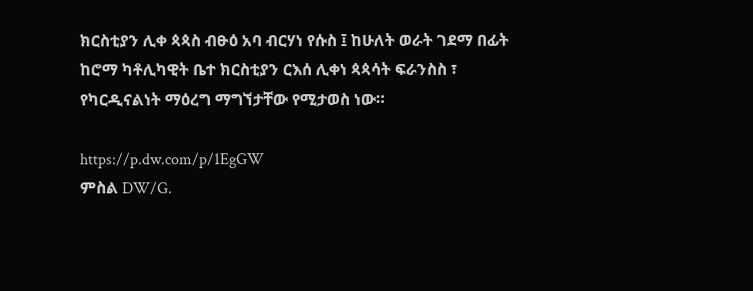ክርስቲያን ሊቀ ጳጳስ ብፁዕ አባ ብርሃነ የሱስ ፤ ከሁለት ወራት ገደማ በፊት ከሮማ ካቶሊካዊት ቤተ ክርስቲያን ርእሰ ሊቀነ ጳጳሳት ፍራንስስ ፣ የካርዲናልነት ማዕረግ ማግኘታቸው የሚታወስ ነው።

https://p.dw.com/p/1EgGW
ምስል DW/G.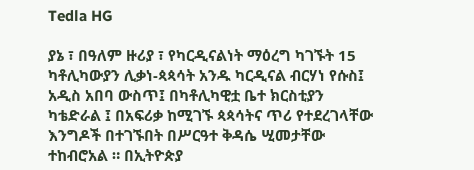Tedla HG

ያኔ ፣ በዓለም ዙሪያ ፣ የካርዲናልነት ማዕረግ ካገኙት 15 ካቶሊካውያን ሊቃነ-ጳጳሳት አንዱ ካርዲናል ብርሃነ የሱስ፤ አዲስ አበባ ውስጥ፤ በካቶሊካዊቷ ቤተ ክርስቲያን ካቴድራል ፤ በአፍሪቃ ከሚገኙ ጳጳሳትና ጥሪ የተደረገላቸው እንግዶች በተገኙበት በሥርዓተ ቅዳሴ ሢመታቸው ተከብሮአል ። በኢትዮጵያ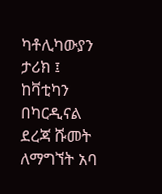ካቶሊካውያን ታሪክ ፤ ከቫቲካን በካርዲናል ደረጃ ሹመት ለማግኘት አባ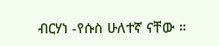ብርሃነ -የሱስ ሁለተኛ ናቸው ።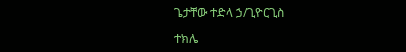ጌታቸው ተድላ ኃ/ጊዮርጊስ

ተክሌ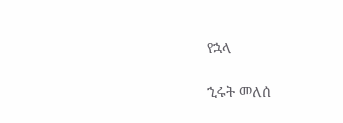የኋላ

ኂሩት መለሰ